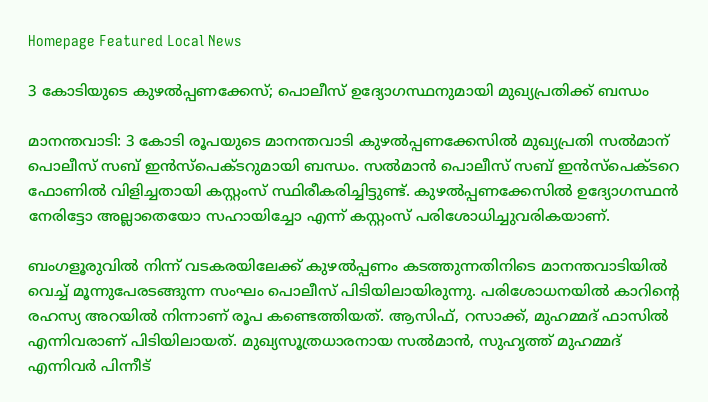Homepage Featured Local News

3 കോടിയുടെ കുഴൽപ്പണക്കേസ്; പൊലീസ് ഉദ്യോഗസ്ഥനുമായി മുഖ്യപ്രതിക്ക് ബന്ധം

മാനന്തവാടി: 3 കോടി രൂപയുടെ മാനന്തവാടി കുഴൽപ്പണക്കേസിൽ മുഖ്യപ്രതി സൽമാന് പൊലീസ് സബ് ഇൻസ്പെക്ടറുമായി ബന്ധം. സല്‍മാന്‍ പൊലീസ് സബ് ഇന്‍സ്‌പെക്ടറെ ഫോണില്‍ വിളിച്ചതായി കസ്റ്റംസ് സ്ഥിരീകരിച്ചിട്ടുണ്ട്. കുഴൽപ്പണക്കേസിൽ ഉദ്യോഗസ്ഥൻ നേരിട്ടോ അല്ലാതെയോ സഹായിച്ചോ എന്ന് കസ്റ്റംസ് പരിശോധിച്ചുവരികയാണ്.

ബംഗളൂരുവിൽ നിന്ന് വടകരയിലേക്ക് കുഴൽപ്പണം കടത്തുന്നതിനിടെ മാനന്തവാടിയിൽ വെച്ച് മൂന്നുപേരടങ്ങുന്ന സംഘം പൊലീസ് പിടിയിലായിരുന്നു. പരിശോധനയില്‍ കാറിന്റെ രഹസ്യ അറയില്‍ നിന്നാണ് രൂപ കണ്ടെത്തിയത്. ആസിഫ്, റസാക്ക്, മുഹമ്മദ് ഫാസില്‍ എന്നിവരാണ് പിടിയിലായത്. മുഖ്യസൂത്രധാരനായ സല്‍മാന്‍, സുഹൃത്ത് മുഹമ്മദ് എന്നിവർ പിന്നീട്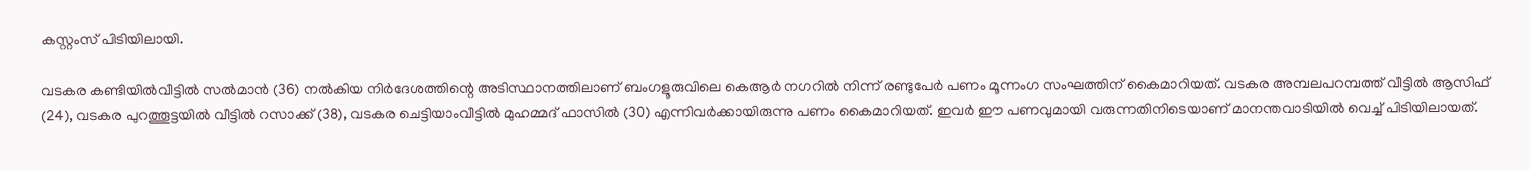കസ്റ്റംസ് പിടിയിലായി.

വടകര കണ്ടിയില്‍വീട്ടില്‍ സല്‍മാന്‍ (36) നൽകിയ നിർദേശത്തിന്റെ അടിസ്ഥാനത്തിലാണ് ബംഗളൂരുവിലെ കെആർ നഗറിൽ നിന്ന് രണ്ടുപേർ പണം മൂന്നംഗ സംഘത്തിന് കൈമാറിയത്. വടകര അമ്പലപറമ്പത്ത് വീട്ടില്‍ ആസിഫ് (24), വടകര പുറത്തൂട്ടയില്‍ വീട്ടില്‍ റസാക്ക് (38), വടകര ചെട്ടിയാംവീട്ടില്‍ മുഹമ്മദ് ഫാസില്‍ (30) എന്നിവർക്കായിരുന്നു പണം കൈമാറിയത്. ഇവർ ഈ പണവുമായി വരുന്നതിനിടെയാണ് മാനന്തവാടിയിൽ വെച്ച് പിടിയിലായത്.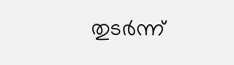തുടർന്ന്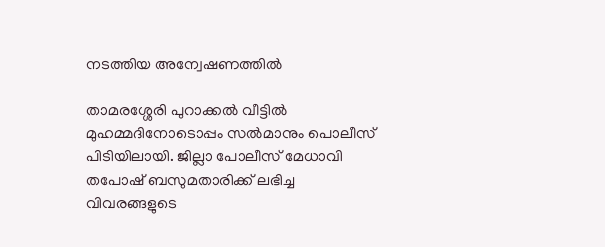നടത്തിയ അന്വേഷണത്തിൽ

താമരശ്ശേരി പുറാക്കല്‍ വീട്ടില്‍ മുഹമ്മദിനോടൊപ്പം സല്‍മാനും പൊലീസ് പിടിയിലായി. ജില്ലാ പോലീസ് മേധാവി തപോഷ് ബസുമതാരിക്ക് ലഭിച്ച വിവരങ്ങളുടെ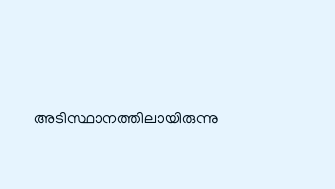അടിസ്ഥാനത്തിലായിരുന്നു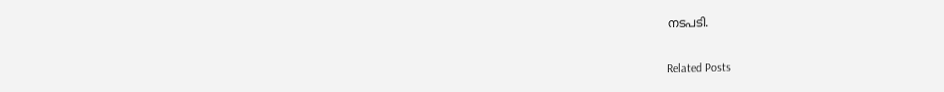നടപടി.

Related Posts